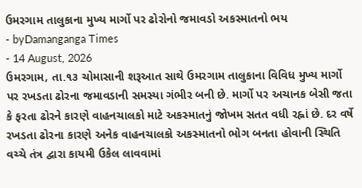ઉમરગામ તાલુકાના મુખ્ય માર્ગો પર ઢોરોનો જમાવડો અકસ્માતનો ભય
- byDamanganga Times
- 14 August, 2026
ઉમરગામ, તા.૧૩ ચોમાસાની શરૂઆત સાથે ઉમરગામ તાલુકાના વિવિધ મુખ્ય માર્ગો પર રખડતા ઢોરના જમાવડાની સમસ્યા ગંભીર બની છે. માર્ગો પર અચાનક બેસી જતા કે ફરતા ઢોરને કારણે વાહનચાલકો માટે અકસ્માતનું જોખમ સતત વધી રહ્નાં છે. દર વર્ષે રખડતા ઢોરના કારણે અનેક વાહનચાલકો અકસ્માતનો ભોગ બનતા હોવાની સ્થિતિ વચ્ચે તંત્ર દ્વારા કાયમી ઉકેલ લાવવામાં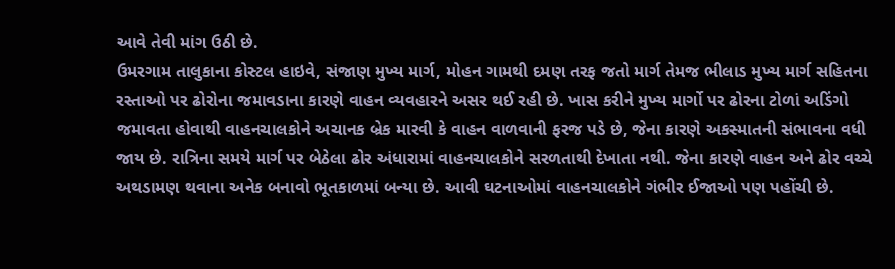આવે તેવી માંગ ઉઠી છે.
ઉમરગામ તાલુકાના કોસ્ટલ હાઇવે, સંજાણ મુખ્ય માર્ગ, મોહન ગામથી દમણ તરફ જતો માર્ગ તેમજ ભીલાડ મુખ્ય માર્ગ સહિતના રસ્તાઓ પર ઢોરોના જમાવડાના કારણે વાહન વ્યવહારને અસર થઈ રહી છે. ખાસ કરીને મુખ્ય માર્ગો પર ઢોરના ટોળાં અડિંગો જમાવતા હોવાથી વાહનચાલકોને અચાનક બ્રેક મારવી કે વાહન વાળવાની ફરજ પડે છે, જેના કારણે અકસ્માતની સંભાવના વધી જાય છે. રાત્રિના સમયે માર્ગ પર બેઠેલા ઢોર અંધારામાં વાહનચાલકોને સરળતાથી દેખાતા નથી. જેના કારણે વાહન અને ઢોર વચ્ચે અથડામણ થવાના અનેક બનાવો ભૂતકાળમાં બન્યા છે. આવી ઘટનાઓમાં વાહનચાલકોને ગંભીર ઈજાઓ પણ પહોંચી છે.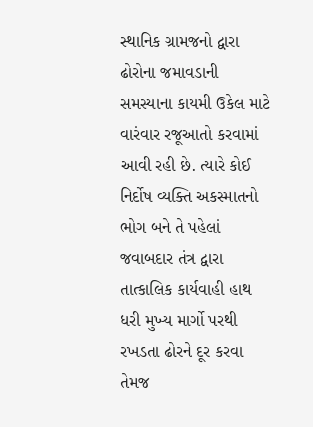સ્થાનિક ગ્રામજનો દ્વારા ઢોરોના જમાવડાની સમસ્યાના કાયમી ઉકેલ માટે વારંવાર રજૂઆતો કરવામાં આવી રહી છે. ત્યારે કોઈ નિર્દોષ વ્યક્તિ અકસ્માતનો ભોગ બને તે પહેલાં જવાબદાર તંત્ર દ્વારા તાત્કાલિક કાર્યવાહી હાથ ધરી મુખ્ય માર્ગો પરથી રખડતા ઢોરને દૂર કરવા તેમજ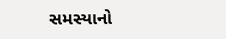સમસ્યાનો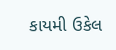કાયમી ઉકેલ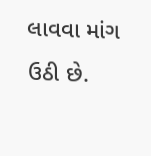લાવવા માંગ ઉઠી છે.